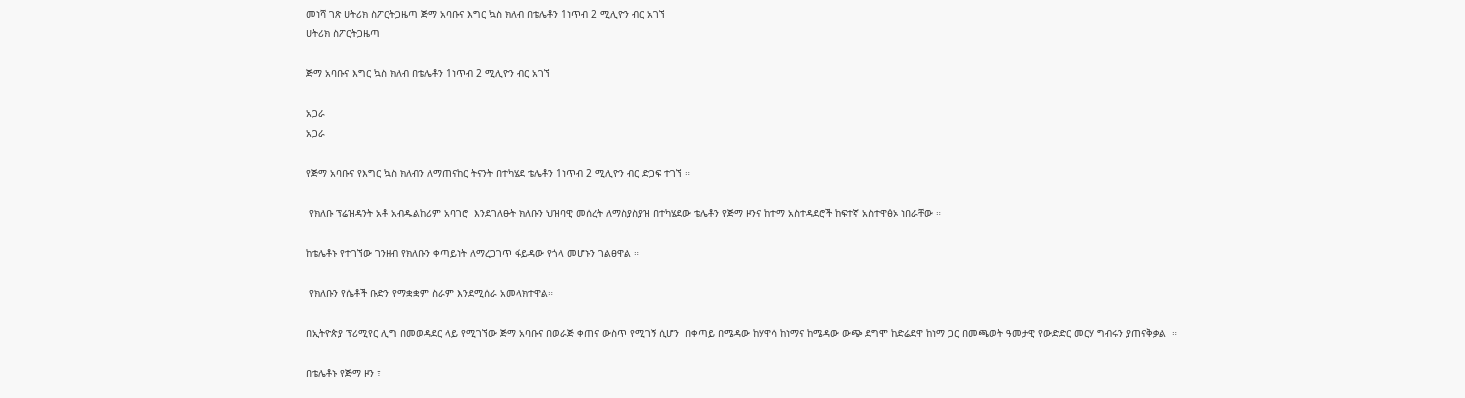መነሻ ገጽ ሀትሪክ ስፖርትጋዜጣ ጅማ አባቡና እግር ኳስ ክለብ በቴሌቶን 1ነጥብ 2 ሚሊዮን ብር አገኘ
ሀትሪክ ስፖርትጋዜጣ

ጅማ አባቡና እግር ኳስ ክለብ በቴሌቶን 1ነጥብ 2 ሚሊዮን ብር አገኘ

አጋራ
አጋራ

የጅማ አባቡና የእግር ኳስ ክለብን ለማጠናከር ትናንት በተካሄደ ቴሌቶን 1ነጥብ 2 ሚሊዮን ብር ድጋፍ ተገኘ ።

 የክለቡ ፕሬዝዳንት አቶ አብዱልከሪም አባገሮ  እንደገለፁት ክለቡን ህዝባዊ መሰረት ለማስያስያዝ በተካሄደው ቴሌቶን የጅማ ዞንና ከተማ አስተዳደሮች ከፍተኛ አስተዋፅኦ ነበራቸው ።

ከቴሌቶኑ የተገኘው ገንዘብ የክለቡን ቀጣይነት ለማረጋገጥ ፋይዳው የጎላ መሆኑን ገልፀዋል ።

 የክለቡን የሴቶች ቡድን የማቋቋም ስራም እንደሚሰራ አመላክተዋል።

በኢትዮጵያ ፕሪሚየር ሊግ በመወዳደር ላይ የሚገኘው ጅማ አባቡና በወራጅ ቀጠና ውስጥ የሚገኝ ሲሆን  በቀጣይ በሜዳው ከሃዋሳ ከነማና ከሜዳው ውጭ ደግሞ ከድሬደዋ ከነማ ጋር በመጫወት ዓመታዊ የውድድር መርሃ ግብሩን ያጠናቅቃል  ።

በቴሌቶኑ የጅማ ዞን ፣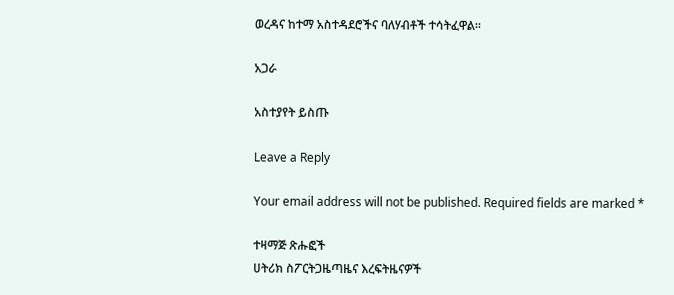ወረዳና ከተማ አስተዳደሮችና ባለሃብቶች ተሳትፈዋል።

አጋራ

አስተያየት ይስጡ

Leave a Reply

Your email address will not be published. Required fields are marked *

ተዛማጅ ጽሑፎች
ሀትሪክ ስፖርትጋዜጣዜና እረፍትዜናዎች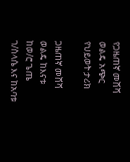የጋዜጠኛ መሸሻ ወልዴ አጭር የህይወት ታሪክ

ጋዜጠኛ መሸሻ ወልዴ ከእናቱ ከወ/ሮ ጌጤ ገ/ስላሴ እና ከአባቱ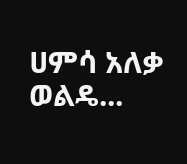ሀምሳ አለቃ ወልዴ...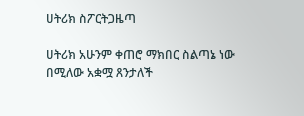ሀትሪክ ስፖርትጋዜጣ

ሀትሪክ አሁንም ቀጠሮ ማክበር ስልጣኔ ነው በሚለው አቋሟ ጸንታለች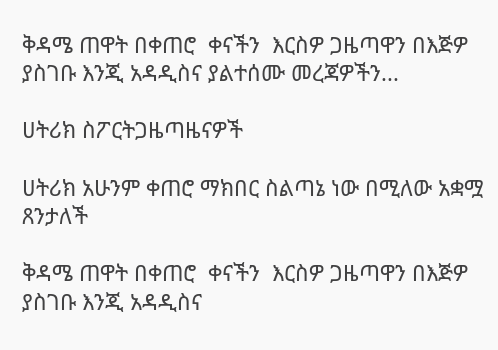ቅዳሜ ጠዋት በቀጠሮ  ቀናችን  እርስዎ ጋዜጣዋን በእጅዎ ያስገቡ እንጂ አዳዲስና ያልተሰሙ መረጃዎችን...

ሀትሪክ ስፖርትጋዜጣዜናዎች

ሀትሪክ አሁንም ቀጠሮ ማክበር ስልጣኔ ነው በሚለው አቋሟ ጸንታለች

ቅዳሜ ጠዋት በቀጠሮ  ቀናችን  እርስዎ ጋዜጣዋን በእጅዎ ያስገቡ እንጂ አዳዲስና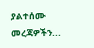ያልተሰሙ መረጃዎችን...